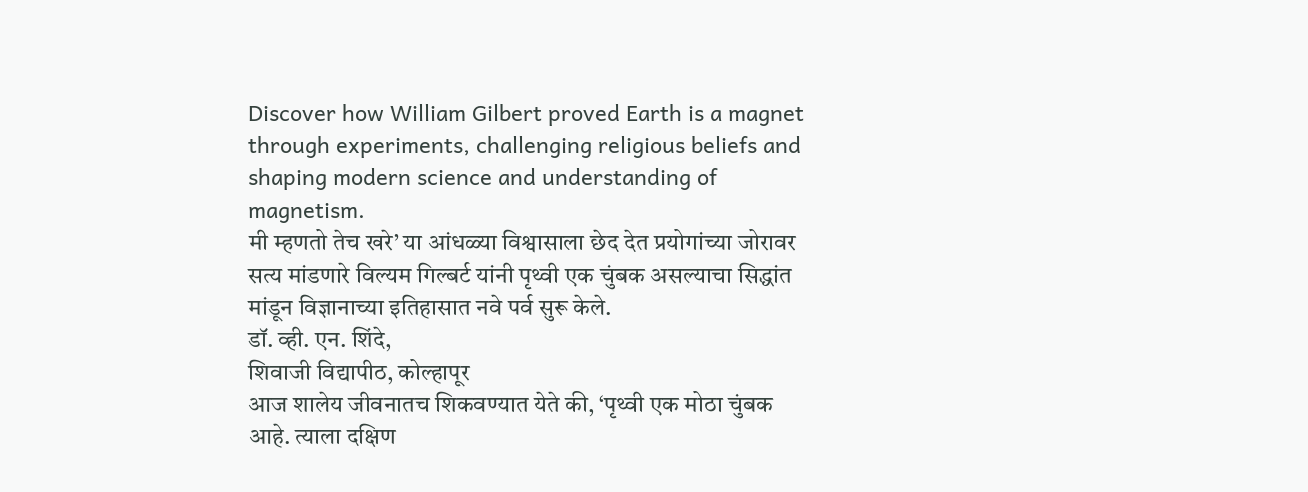Discover how William Gilbert proved Earth is a magnet through experiments, challenging religious beliefs and shaping modern science and understanding of magnetism.
मी म्हणतो तेच खरे’ या आंधळ्या विश्वासाला छेद देत प्रयोगांच्या जोरावर सत्य मांडणारे विल्यम गिल्बर्ट यांनी पृथ्वी एक चुंबक असल्याचा सिद्धांत मांडून विज्ञानाच्या इतिहासात नवे पर्व सुरू केले.
डॉ. व्ही. एन. शिंदे,
शिवाजी विद्यापीठ, कोल्हापूर
आज शालेय जीवनातच शिकवण्यात येते की, ‘पृथ्वी एक मोठा चुंबक आहे. त्याला दक्षिण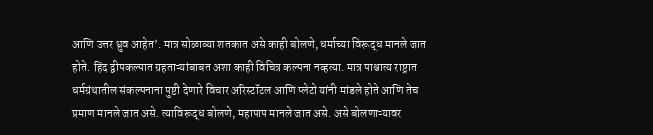आणि उत्तर ध्रुव आहेत’. मात्र सोळाव्या शतकात असे काही बोलणे, धर्माच्या विरूद्ध मानले जात होते. हिंद द्वीपकल्पात ग्रहताऱ्यांबाबत अशा काही विचित्र कल्पना नव्हत्या. मात्र पाश्चात्य राष्ट्रात धर्मग्रंथातील संकल्पनाना पुष्टी देणारे विचार अरिस्टॉटल आणि प्लेटो यांनी मांडले होते आणि तेच प्रमाण मानले जात असे. त्याविरूद्ध बोलणे, महापाप मानले जात असे. असे बोलणाऱ्यावर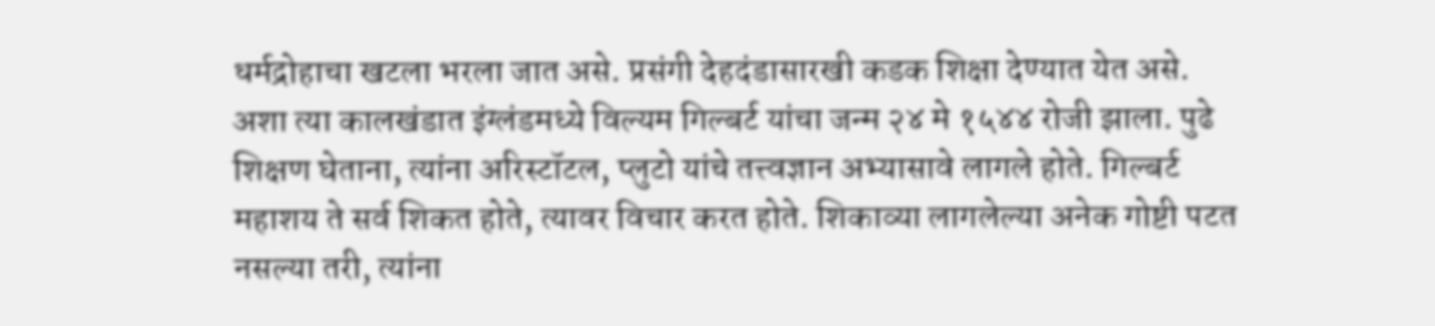धर्मद्रोहाचा खटला भरला जात असे. प्रसंगी देहदंडासारखी कडक शिक्षा देण्यात येत असे.
अशा त्या कालखंडात इंग्लंडमध्ये विल्यम गिल्बर्ट यांचा जन्म २४ मे १५४४ रोजी झाला. पुढे शिक्षण घेताना, त्यांना अरिस्टॉटल, प्लुटो यांचे तत्त्वज्ञान अभ्यासावे लागले होते. गिल्बर्ट महाशय ते सर्व शिकत होते, त्यावर विचार करत होते. शिकाव्या लागलेल्या अनेक गोष्टी पटत नसल्या तरी, त्यांना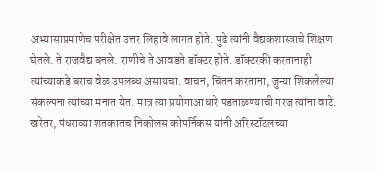अभ्यासाप्रमाणेच परीक्षेत उत्तर लिहावे लागत होते. पुढे त्यांनी वैद्यकशास्त्राचे शिक्षण घेतले. ते राजवैद्य बनले. राणीचे ते आवडते डॉक्टर होते. डॉक्टरकी करतानाही त्यांच्याकडे बराच वेळ उपलब्ध असायचा. वाचन, चिंतन करताना, जुन्या शिकलेल्या संकल्पना त्यांच्या मनात येत. मात्र त्या प्रयोगाआधारे पडताळण्याची गरज त्यांना वाटे.
खरेतर, पंधराव्या शतकातच निकोलस कोपर्निकस यांनी अरिस्टॉटलच्या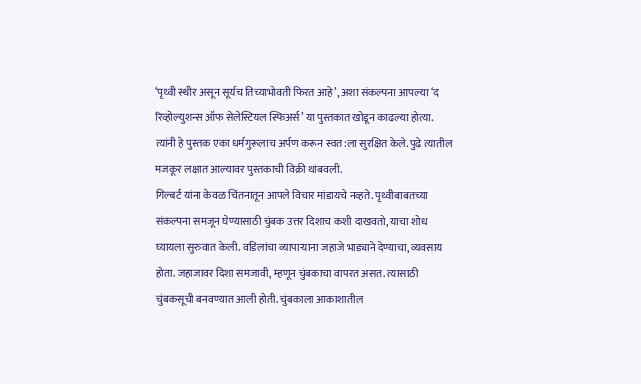‘पृथ्वी स्थीर असून सूर्यच तिच्याभोवती फिरत आहे’, अशा संकल्पना आपल्या ‘द रिव्होल्युशन्स ऑफ सेलेस्टियल स्फिअर्स’ या पुस्तकात खोडून काढल्या होत्या. त्यांनी हे पुस्तक एका धर्मगुरूलाच अर्पण करून स्वत:ला सुरक्षित केले. पुढे त्यातील मजकूर लक्षात आल्यावर पुस्तकाची विक्री थांबवली.
गिल्बर्ट यांना केवळ चिंतनातून आपले विचार मांडायचे नव्हते. पृथ्वीबाबतच्या संकल्पना समजून घेण्यासाठी चुंबक उत्तर दिशाच कशी दाखवतो, याचा शोध घ्यायला सुरुवात केली. वडिलांचा व्यापाऱ्याना जहाजे भाड्याने देण्याचा, व्यवसाय होता. जहाजावर दिशा समजावी, म्हणून चुंबकाचा वापरत असत. त्यासाठी चुंबकसूची बनवण्यात आली होती. चुंबकाला आकाशातील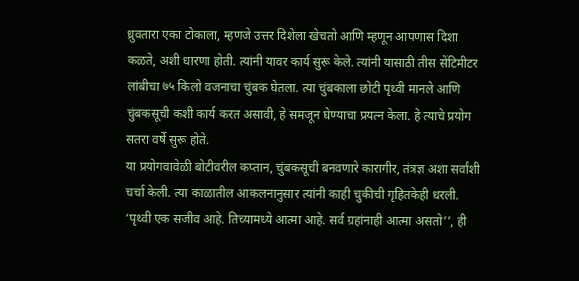ध्रुवतारा एका टोकाला, म्हणजे उत्तर दिशेला खेचतो आणि म्हणून आपणास दिशा कळते, अशी धारणा होती. त्यांनी यावर कार्य सुरू केले. त्यांनी यासाठी तीस सेंटिमीटर लांबीचा ७५ किलो वजनाचा चुंबक घेतला. त्या चुंबकाला छोटी पृथ्वी मानले आणि चुंबकसूची कशी कार्य करत असावी, हे समजून घेण्याचा प्रयत्न केला. हे त्याचे प्रयोग सतरा वर्षे सुरू होते.
या प्रयोगवावेळी बोटीवरील कप्तान, चुंबकसूची बनवणारे कारागीर, तंत्रज्ञ अशा सर्वांशी चर्चा केली. त्या काळातील आकलनानुसार त्यांनी काही चुकीची गृहितकेही धरली. ‘पृथ्वी एक सजीव आहे. तिच्यामध्ये आत्मा आहे. सर्व ग्रहांनाही आत्मा असतो’’, ही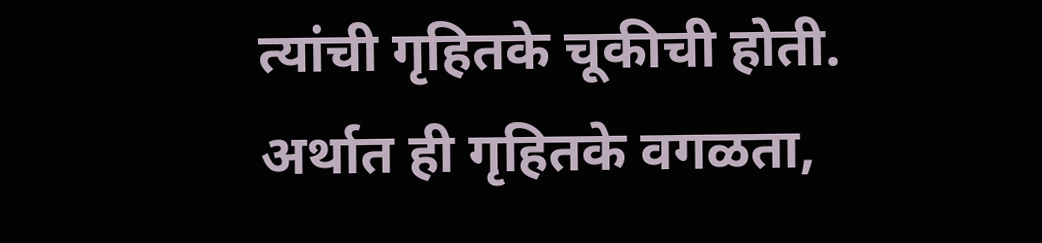त्यांची गृहितके चूकीची होती. अर्थात ही गृहितके वगळता,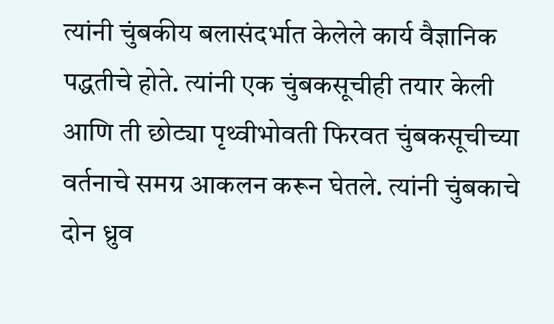त्यांनी चुंबकीय बलासंदर्भात केलेले कार्य वैज्ञानिक पद्धतीचे होते. त्यांनी एक चुंबकसूचीही तयार केली आणि ती छोट्या पृथ्वीभोवती फिरवत चुंबकसूचीच्या वर्तनाचे समग्र आकलन करून घेतले. त्यांनी चुंबकाचे दोन ध्रुव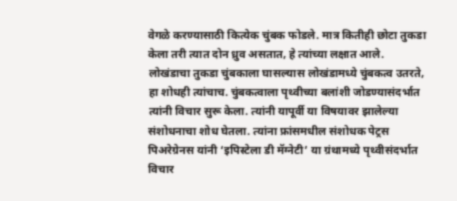वेगळे करण्यासाठी कित्येक चुंबक फोडले. मात्र कितीही छोटा तुकडा केला तरी त्यात दोन ध्रुव असतात, हे त्यांच्या लक्षात आले. लोखंडाचा तुकडा चुंबकाला घासल्यास लोखंडामध्ये चुंबकत्व उतरते, हा शोधही त्यांचाच. चुंबकत्वाला पृथ्वीच्या बलांशी जोडण्यासंदर्भात त्यांनी विचार सुरू केला. त्यांनी यापूर्वी या विषयावर झालेल्या संशोधनाचा शोध घेतला. त्यांना फ्रांसमधील संशोधक पेट्रस पिअरेग्रेनस यांनी ‘इपिस्टेला डी मॅग्नेटी’ या ग्रंथामध्ये पृथ्वीसंदर्भात विचार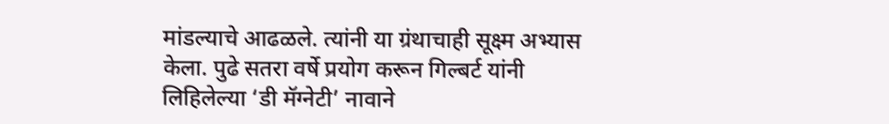मांडल्याचे आढळले. त्यांनी या ग्रंथाचाही सूक्ष्म अभ्यास केला. पुढे सतरा वर्षे प्रयोग करून गिल्बर्ट यांनी लिहिलेल्या ‘डी मॅग्नेटी’ नावाने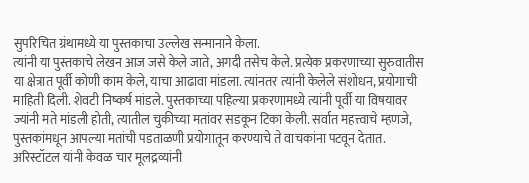सुपरिचित ग्रंथामध्ये या पुस्तकाचा उल्लेख सन्मानाने केला.
त्यांनी या पुस्तकाचे लेखन आज जसे केले जाते, अगदी तसेच केले. प्रत्येक प्रकरणाच्या सुरुवातीस या क्षेत्रात पूर्वी कोणी काम केले, याचा आढावा मांडला. त्यांनतर त्यांनी केलेले संशोधन, प्रयोगाची माहिती दिली. शेवटी निष्कर्ष मांडले. पुस्तकाच्या पहिल्या प्रकरणामध्ये त्यांनी पूर्वी या विषयावर ज्यांनी मते मांडली होती, त्यातील चुकीच्या मतांवर सडकून टिका केली. सर्वात महत्त्वाचे म्हणजे, पुस्तकांमधून आपल्या मतांची पडताळणी प्रयोगातून करण्याचे ते वाचकांना पटवून देतात. अरिस्टॉटल यांनी केवळ चार मूलद्रव्यांनी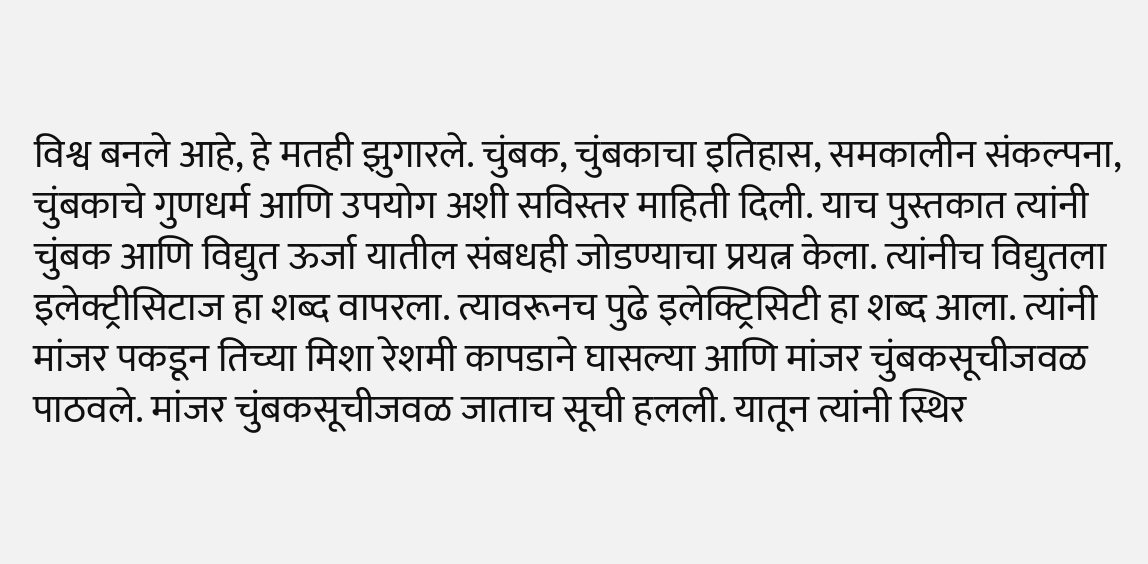विश्व बनले आहे, हे मतही झुगारले. चुंबक, चुंबकाचा इतिहास, समकालीन संकल्पना, चुंबकाचे गुणधर्म आणि उपयोग अशी सविस्तर माहिती दिली. याच पुस्तकात त्यांनी चुंबक आणि विद्युत ऊर्जा यातील संबधही जोडण्याचा प्रयत्न केला. त्यांनीच विद्युतला इलेक्ट्रीसिटाज हा शब्द वापरला. त्यावरूनच पुढे इलेक्ट्रिसिटी हा शब्द आला. त्यांनी मांजर पकडून तिच्या मिशा रेशमी कापडाने घासल्या आणि मांजर चुंबकसूचीजवळ पाठवले. मांजर चुंबकसूचीजवळ जाताच सूची हलली. यातून त्यांनी स्थिर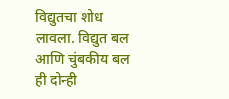विद्युतचा शोध लावला. विद्युत बल आणि चुंबकीय बल ही दोन्ही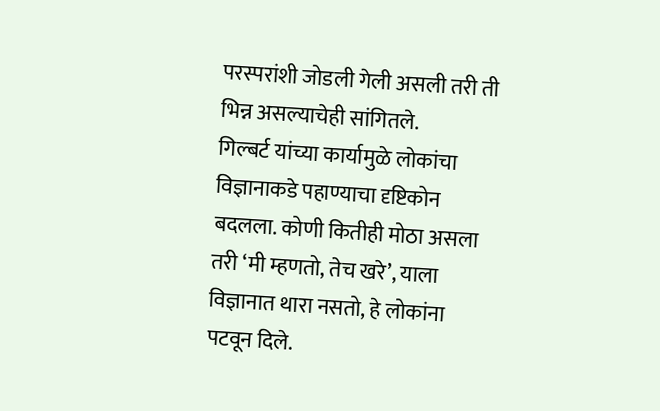परस्परांशी जोडली गेली असली तरी ती भिन्न असल्याचेही सांगितले.
गिल्बर्ट यांच्या कार्यामुळे लोकांचा विज्ञानाकडे पहाण्याचा दृष्टिकोन बदलला. कोणी कितीही मोठा असला तरी ‘मी म्हणतो, तेच खरे’, याला विज्ञानात थारा नसतो, हे लोकांना पटवून दिले.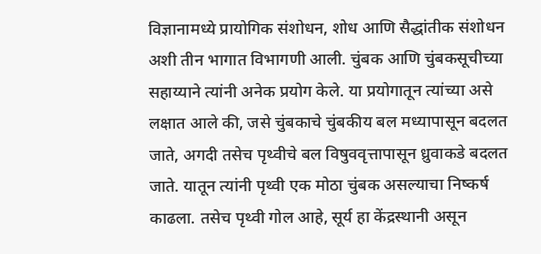विज्ञानामध्ये प्रायोगिक संशोधन, शोध आणि सैद्धांतीक संशोधन अशी तीन भागात विभागणी आली. चुंबक आणि चुंबकसूचीच्या सहाय्याने त्यांनी अनेक प्रयोग केले. या प्रयोगातून त्यांच्या असे लक्षात आले की, जसे चुंबकाचे चुंबकीय बल मध्यापासून बदलत जाते, अगदी तसेच पृथ्वीचे बल विषुववृत्तापासून ध्रुवाकडे बदलत जाते. यातून त्यांनी पृथ्वी एक मोठा चुंबक असल्याचा निष्कर्ष काढला. तसेच पृथ्वी गोल आहे, सूर्य हा केंद्रस्थानी असून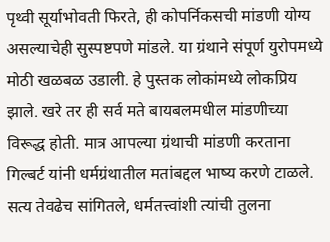पृथ्वी सूर्याभोवती फिरते, ही कोपर्निकसची मांडणी योग्य असल्याचेही सुस्पष्टपणे मांडले. या ग्रंथाने संपूर्ण युरोपमध्ये मोठी खळबळ उडाली. हे पुस्तक लोकांमध्ये लोकप्रिय झाले. खरे तर ही सर्व मते बायबलमधील मांडणीच्या विरूद्ध होती. मात्र आपल्या ग्रंथाची मांडणी करताना गिल्बर्ट यांनी धर्मग्रंथातील मतांबद्दल भाष्य करणे टाळले. सत्य तेवढेच सांगितले, धर्मतत्त्वांशी त्यांची तुलना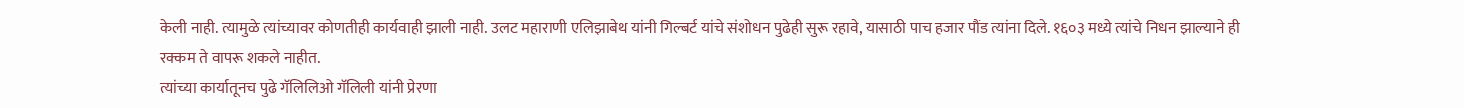केली नाही. त्यामुळे त्यांच्यावर कोणतीही कार्यवाही झाली नाही. उलट महाराणी एलिझाबेथ यांनी गिल्बर्ट यांचे संशोधन पुढेही सुरू रहावे, यासाठी पाच हजार पौंड त्यांना दिले. १६०३ मध्ये त्यांचे निधन झाल्याने ही रक्कम ते वापरू शकले नाहीत.
त्यांच्या कार्यातूनच पुढे गॅलिलिओ गॅलिली यांनी प्रेरणा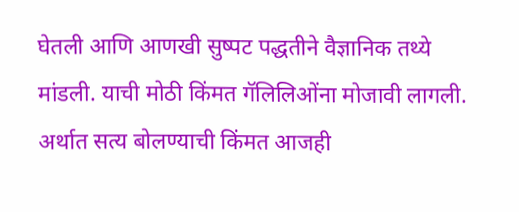घेतली आणि आणखी सुष्पट पद्धतीने वैज्ञानिक तथ्ये मांडली. याची मोठी किंमत गॅलिलिओंना मोजावी लागली. अर्थात सत्य बोलण्याची किंमत आजही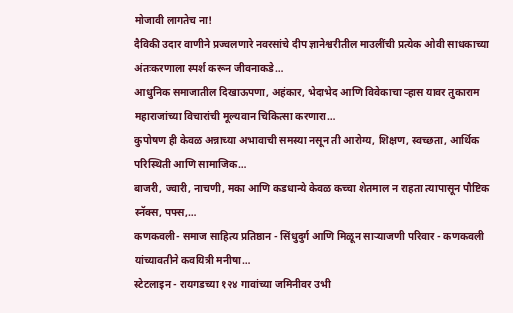मोजावी लागतेच ना!
दैविकी उदार वाणीने प्रज्वलणारे नवरसांचे दीप ज्ञानेश्वरीतील माउलींची प्रत्येक ओवी साधकाच्या अंतःकरणाला स्पर्श करून जीवनाकडे…
आधुनिक समाजातील दिखाऊपणा, अहंकार, भेदाभेद आणि विवेकाचा ऱ्हास यावर तुकाराम महाराजांच्या विचारांची मूल्यवान चिकित्सा करणारा…
कुपोषण ही केवळ अन्नाच्या अभावाची समस्या नसून ती आरोग्य, शिक्षण, स्वच्छता, आर्थिक परिस्थिती आणि सामाजिक…
बाजरी, ज्वारी, नाचणी, मका आणि कडधान्ये केवळ कच्चा शेतमाल न राहता त्यापासून पौष्टिक स्नॅक्स, पफ्स,…
कणकवली- समाज साहित्य प्रतिष्ठान - सिंधुदुर्ग आणि मिळून साऱ्याजणी परिवार - कणकवली यांच्यावतीने कवयित्री मनीषा…
स्टेटलाइन - रायगडच्या १२४ गावांच्या जमिनीवर उभी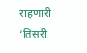राहणारी ‘तिसरी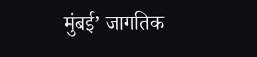मुंबई’ जागतिक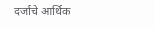दर्जाचे आर्थिक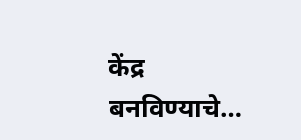केंद्र बनविण्याचे…